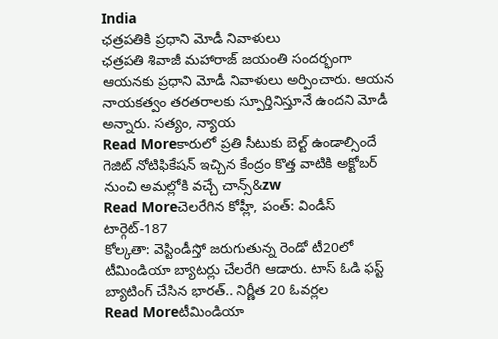India
ఛత్రపతికి ప్రధాని మోడీ నివాళులు
ఛత్రపతి శివాజీ మహారాజ్ జయంతి సందర్భంగా ఆయనకు ప్రధాని మోడీ నివాళులు అర్పించారు. ఆయన నాయకత్వం తరతరాలకు స్పూర్తినిస్తూనే ఉందని మోడీ అన్నారు. సత్యం, న్యాయ
Read Moreకారులో ప్రతి సీటుకు బెల్ట్ ఉండాల్సిందే
గెజిట్ నోటిఫికేషన్ ఇచ్చిన కేంద్రం కొత్త వాటికి అక్టోబర్ నుంచి అమల్లోకి వచ్చే చాన్స్&zw
Read Moreచెలరేగిన కోహ్లీ, పంత్: విండీస్ టార్గెట్-187
కోల్కతా: వెస్టిండీస్తో జరుగుతున్న రెండో టీ20లో టీమిండియా బ్యాటర్లు చేలరేగి ఆడారు. టాస్ ఓడి ఫస్ట్ బ్యాటింగ్ చేసిన భారత్.. నిర్ణీత 20 ఓవర్లల
Read Moreటీమిండియా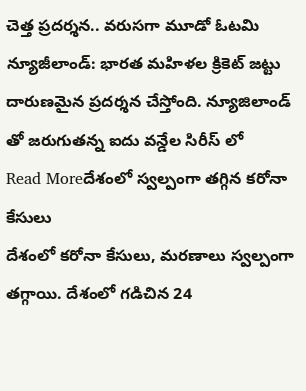చెత్త ప్రదర్శన.. వరుసగా మూడో ఓటమి
న్యూజీలాండ్: భారత మహిళల క్రికెట్ జట్టు దారుణమైన ప్రదర్శన చేస్తోంది. న్యూజిలాండ్ తో జరుగుతన్న ఐదు వన్డేల సిరీస్ లో
Read Moreదేశంలో స్వల్పంగా తగ్గిన కరోనా కేసులు
దేశంలో కరోనా కేసులు, మరణాలు స్వల్పంగా తగ్గాయి. దేశంలో గడిచిన 24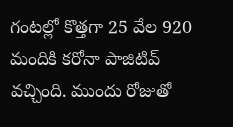గంటల్లో కొత్తగా 25 వేల 920 మందికి కరోనా పాజిటివ్ వచ్చింది. ముందు రోజుతో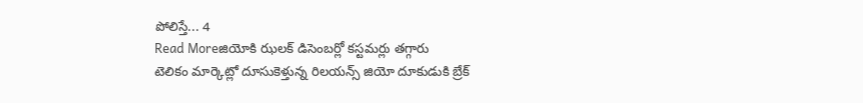పోలిస్తే... 4
Read Moreజియోకి ఝలక్ డిసెంబర్లో కస్టమర్లు తగ్గారు
టెలికం మార్కెట్లో దూసుకెళ్తున్న రిలయన్స్ జియో దూకుడుకి బ్రేక్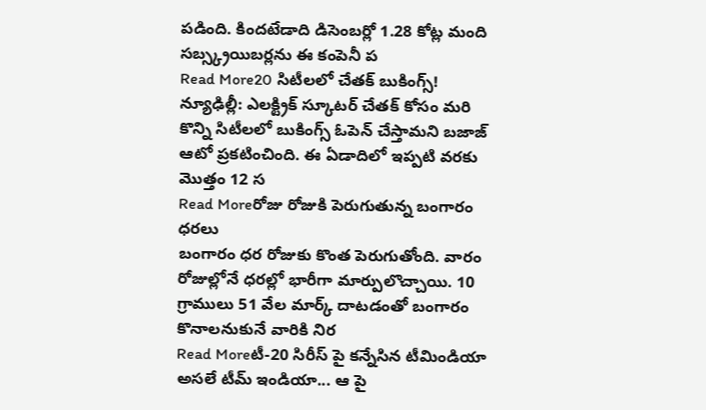పడింది. కిందటేడాది డిసెంబర్లో 1.28 కోట్ల మంది సబ్స్క్రయిబర్లను ఈ కంపెనీ ప
Read More20 సిటీలలో చేతక్ బుకింగ్స్!
న్యూఢిల్లీ: ఎలక్ట్రిక్ స్కూటర్ చేతక్ కోసం మరి కొన్ని సిటీలలో బుకింగ్స్ ఓపెన్ చేస్తామని బజాజ్ ఆటో ప్రకటించింది. ఈ ఏడాదిలో ఇప్పటి వరకు మొత్తం 12 స
Read Moreరోజు రోజుకి పెరుగుతున్న బంగారం ధరలు
బంగారం ధర రోజుకు కొంత పెరుగుతోంది. వారం రోజుల్లోనే ధరల్లో భారీగా మార్పులొచ్చాయి. 10 గ్రాములు 51 వేల మార్క్ దాటడంతో బంగారం కొనాలనుకునే వారికి నిర
Read Moreటీ-20 సిరీస్ పై కన్నేసిన టీమిండియా
అసలే టీమ్ ఇండియా... ఆ పై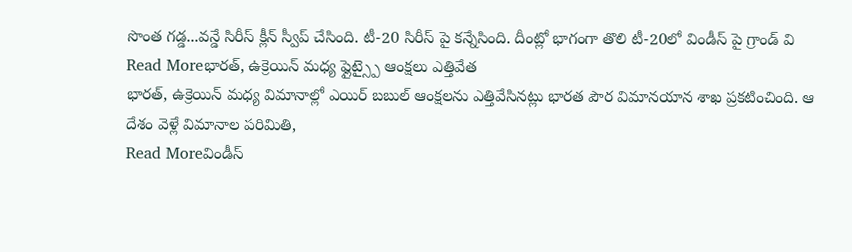సొంత గడ్డ...వన్డే సిరీస్ క్లీన్ స్వీప్ చేసింది. టీ-20 సిరీస్ పై కన్నేసింది. దీంట్లో భాగంగా తొలి టీ-20లో విండీస్ పై గ్రాండ్ వి
Read Moreభారత్, ఉక్రెయిన్ మధ్య ఫ్లైట్స్పై ఆంక్షలు ఎత్తివేత
భారత్, ఉక్రెయిన్ మధ్య విమానాల్లో ఎయిర్ బబుల్ ఆంక్షలను ఎత్తివేసినట్లు భారత పౌర విమానయాన శాఖ ప్రకటించింది. ఆ దేశం వెళ్లే విమానాల పరిమితి,
Read Moreవిండీస్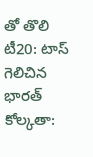తో తొలి టీ20: టాస్ గెలిచిన భారత్
కోల్కతా: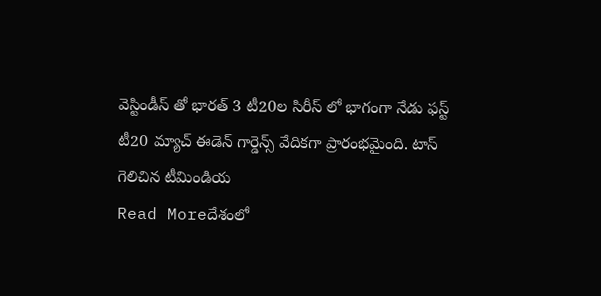వెస్టిండీస్ తో భారత్ 3 టీ20ల సిరీస్ లో భాగంగా నేడు ఫస్ట్ టీ20 మ్యాచ్ ఈడెన్ గార్డెన్స్ వేదికగా ప్రారంభమైంది. టాస్ గెలిచిన టీమిండియ
Read Moreదేశంలో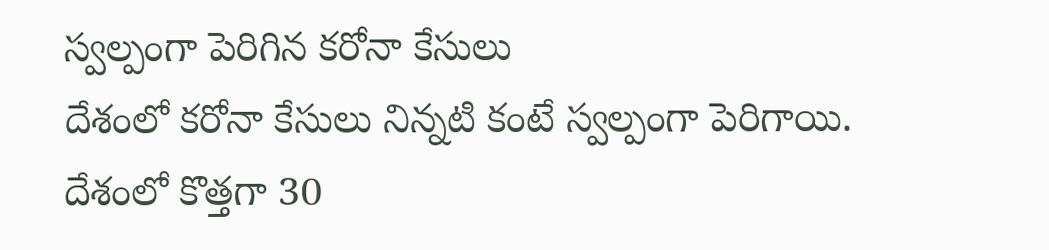స్వల్పంగా పెరిగిన కరోనా కేసులు
దేశంలో కరోనా కేసులు నిన్నటి కంటే స్వల్పంగా పెరిగాయి. దేశంలో కొత్తగా 30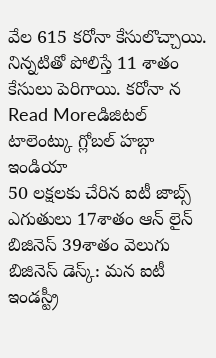వేల 615 కరోనా కేసులొచ్చాయి. నిన్నటితో పోలిస్తే 11 శాతం కేసులు పెరిగాయి. కరోనా న
Read Moreడిజిటల్ టాలెంట్కు గ్లోబల్ హబ్గా ఇండియా
50 లక్షలకు చేరిన ఐటీ జాబ్స్ ఎగుతులు 17శాతం ఆన్ లైన్ బిజినెస్ 39శాతం వెలుగు బిజినెస్ డెస్క్: మన ఐటీ ఇండస్ట్రీ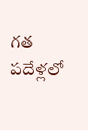గత పదేళ్లలో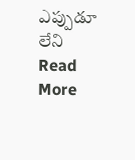ఎప్పుడూ లేని
Read More